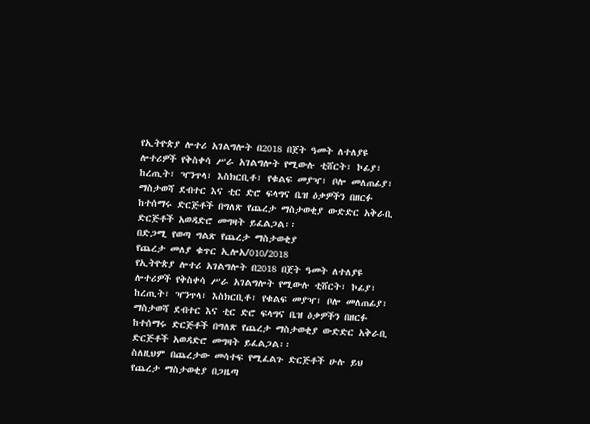የኢትዮጵያ ሎተሪ አገልግሎት በ2018 በጀት ዓመት ለተለያዩ ሎተሪዎች የቅስቀሳ ሥራ አገልግሎት የሚውሉ ቲሸርት፣ ኮፊያ፣ ከረጢት፣ ዣንጥላ፣ እስክርቢቶ፣ የቁልፍ መያዣ፣ ቦሎ መለጠፊያ፣ ማስታወሻ ደብተር እና ቲር ድሮ ፍላግና ቤዝ ዕቃዎችን በዘርፉ ከተሰማሩ ድርጅቶች በግለጽ የጨረታ ማስታወቂያ ውድድር አቅራቢ ድርጅቶች አወዳድሮ መግዛት ይፈልጋል፡፡
በድጋሚ የወጣ ግልጽ የጨረታ ማስታወቂያ
የጨረታ መለያ ቁጥር ኢሎአ/010/2018
የኢትዮጵያ ሎተሪ አገልግሎት በ2018 በጀት ዓመት ለተለያዩ ሎተሪዎች የቅስቀሳ ሥራ አገልግሎት የሚውሉ ቲሸርት፣ ኮፊያ፣ ከረጢት፣ ዣንጥላ፣ እስክርቢቶ፣ የቁልፍ መያዣ፣ ቦሎ መለጠፊያ፣ ማስታወሻ ደብተር እና ቲር ድሮ ፍላግና ቤዝ ዕቃዎችን በዘርፉ ከተሰማሩ ድርጅቶች በግለጽ የጨረታ ማስታወቂያ ውድድር አቅራቢ ድርጅቶች አወዳድሮ መግዛት ይፈልጋል፡፡
ስለዚህም በጨረታው መሳተፍ የሚፈልጉ ድርጅቶች ሁሉ ይህ የጨረታ ማስታወቂያ በጋዜጣ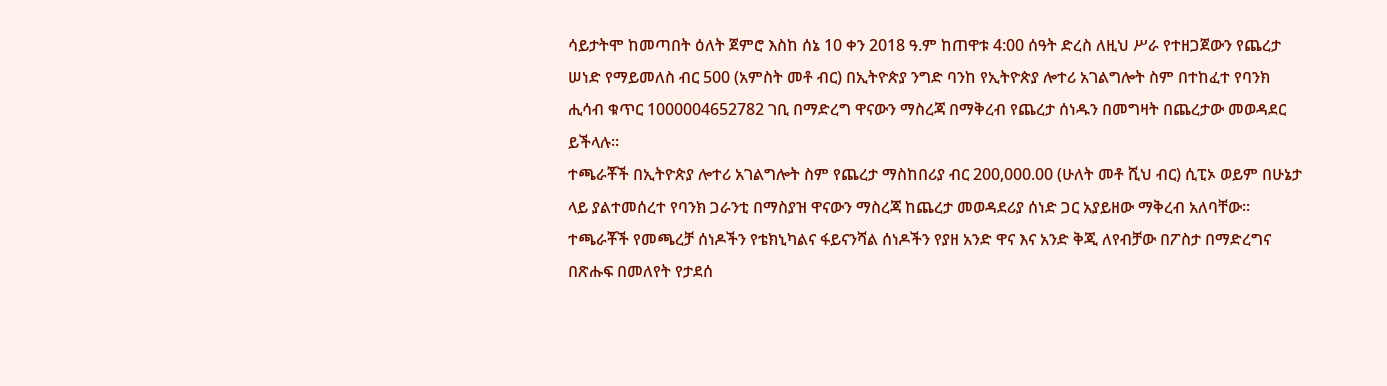ሳይታትሞ ከመጣበት ዕለት ጀምሮ እስከ ሰኔ 10 ቀን 2018 ዓ.ም ከጠዋቱ 4:00 ሰዓት ድረስ ለዚህ ሥራ የተዘጋጀውን የጨረታ ሠነድ የማይመለስ ብር 500 (አምስት መቶ ብር) በኢትዮጵያ ንግድ ባንከ የኢትዮጵያ ሎተሪ አገልግሎት ስም በተከፈተ የባንክ ሒሳብ ቁጥር 1000004652782 ገቢ በማድረግ ዋናውን ማስረጃ በማቅረብ የጨረታ ሰነዱን በመግዛት በጨረታው መወዳደር ይችላሉ፡፡
ተጫራቾች በኢትዮጵያ ሎተሪ አገልግሎት ስም የጨረታ ማስከበሪያ ብር 200,000.00 (ሁለት መቶ ሺህ ብር) ሲፒኦ ወይም በሁኔታ ላይ ያልተመሰረተ የባንክ ጋራንቲ በማስያዝ ዋናውን ማስረጃ ከጨረታ መወዳደሪያ ሰነድ ጋር አያይዘው ማቅረብ አለባቸው።
ተጫራቾች የመጫረቻ ሰነዶችን የቴክኒካልና ፋይናንሻል ሰነዶችን የያዘ አንድ ዋና እና አንድ ቅጂ ለየብቻው በፖስታ በማድረግና በጽሑፍ በመለየት የታደሰ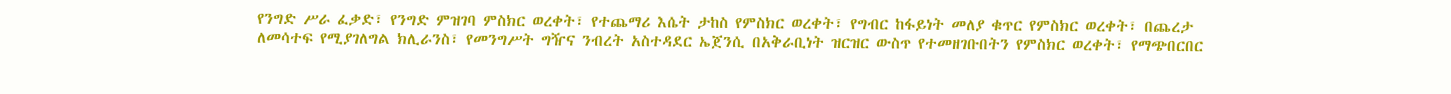የንግድ ሥራ ፈቃድ፣ የንግድ ምዝገባ ምስክር ወረቀት፣ የተጨማሪ እሴት ታከስ የምስክር ወረቀት፣ የግብር ከፋይነት መለያ ቁጥር የምስክር ወረቀት፣ በጨረታ ለመሳተፍ የሚያገለግል ክሊራንስ፣ የመንግሥት ግዥና ንብረት አስተዳደር ኤጀንሲ በአቅራቢነት ዝርዝር ውስጥ የተመዘገቡበትን የምስክር ወረቀት፣ የማጭበርበር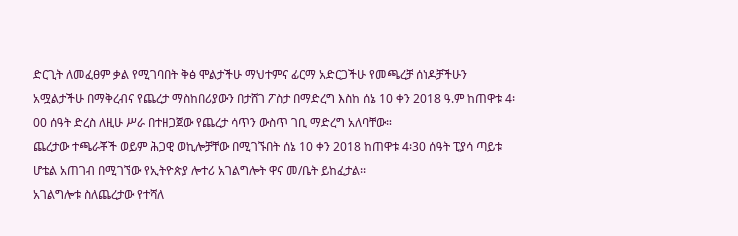ድርጊት ለመፈፀም ቃል የሚገባበት ቅፅ ሞልታችሁ ማህተምና ፊርማ አድርጋችሁ የመጫረቻ ሰነዶቻችሁን አሟልታችሁ በማቅረብና የጨረታ ማስከበሪያውን በታሸገ ፖስታ በማድረግ እስከ ሰኔ 10 ቀን 2018 ዓ.ም ከጠዋቱ 4፡00 ሰዓት ድረስ ለዚሁ ሥራ በተዘጋጀው የጨረታ ሳጥን ውስጥ ገቢ ማድረግ አለባቸው።
ጨረታው ተጫራቾች ወይም ሕጋዊ ወኪሎቻቸው በሚገኙበት ሰኔ 10 ቀን 2018 ከጠዋቱ 4፡30 ሰዓት ፒያሳ ጣይቱ ሆቴል አጠገብ በሚገኘው የኢትዮጵያ ሎተሪ አገልግሎት ዋና መ/ቤት ይከፈታል፡፡
አገልግሎቱ ስለጨረታው የተሻለ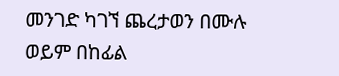መንገድ ካገኘ ጨረታወን በሙሉ ወይም በከፊል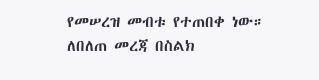የመሠረዝ መብቱ የተጠበቀ ነው።
ለበለጠ መረጃ በስልክ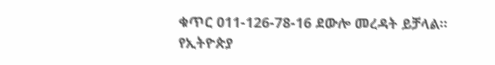ቁጥር 011-126-78-16 ደውሎ መረዳት ይቻላል፡፡
የኢትዮጵያ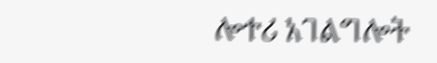ሎተሪ አገልግሎት